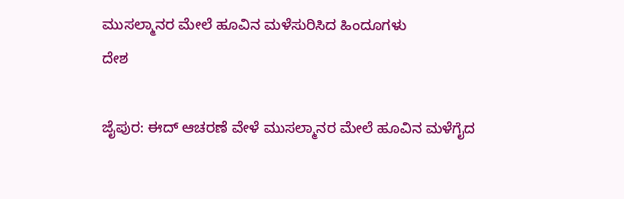ಮುಸಲ್ಮಾನರ ಮೇಲೆ ಹೂವಿನ ಮಳೆಸುರಿಸಿದ ಹಿಂದೂಗಳು
ದೇಶ

ಜೈಪುರ: ಈದ್ ಆಚರಣೆ ವೇಳೆ ಮುಸಲ್ಮಾನರ ಮೇಲೆ ಹೂವಿನ ಮಳೆಗೈದ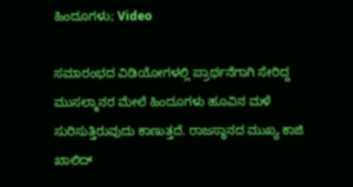ಹಿಂದೂಗಳು; Video

ಸಮಾರಂಭದ ವಿಡಿಯೋಗಳಲ್ಲಿ ಪ್ರಾರ್ಥನೆಗಾಗಿ ಸೇರಿದ್ದ ಮುಸಲ್ಮಾನರ ಮೇಲೆ ಹಿಂದೂಗಳು ಹೂವಿನ ಮಳೆ ಸುರಿಸುತ್ತಿರುವುದು ಕಾಣುತ್ತದೆ. ರಾಜಸ್ಥಾನದ ಮುಖ್ಯ ಕಾಜಿ ಖಾಲಿದ್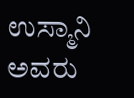ಉಸ್ಮಾನಿ ಅವರು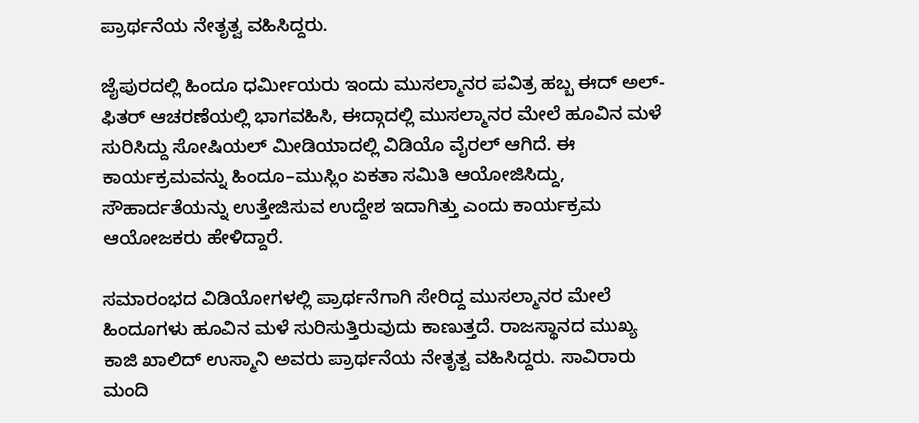ಪ್ರಾರ್ಥನೆಯ ನೇತೃತ್ವ ವಹಿಸಿದ್ದರು.

ಜೈಪುರದಲ್ಲಿ ಹಿಂದೂ ಧರ್ಮೀಯರು ಇಂದು ಮುಸಲ್ಮಾನರ ಪವಿತ್ರ ಹಬ್ಬ ಈದ್ ಅಲ್-ಫಿತರ್ ಆಚರಣೆಯಲ್ಲಿ ಭಾಗವಹಿಸಿ, ಈದ್ಗಾದಲ್ಲಿ ಮುಸಲ್ಮಾನರ ಮೇಲೆ ಹೂವಿನ ಮಳೆ ಸುರಿಸಿದ್ದು ಸೋಷಿಯಲ್ ಮೀಡಿಯಾದಲ್ಲಿ ವಿಡಿಯೊ ವೈರಲ್ ಆಗಿದೆ. ಈ ಕಾರ್ಯಕ್ರಮವನ್ನು ಹಿಂದೂ–ಮುಸ್ಲಿಂ ಏಕತಾ ಸಮಿತಿ ಆಯೋಜಿಸಿದ್ದು, ಸೌಹಾರ್ದತೆಯನ್ನು ಉತ್ತೇಜಿಸುವ ಉದ್ದೇಶ ಇದಾಗಿತ್ತು ಎಂದು ಕಾರ್ಯಕ್ರಮ ಆಯೋಜಕರು ಹೇಳಿದ್ದಾರೆ.

ಸಮಾರಂಭದ ವಿಡಿಯೋಗಳಲ್ಲಿ ಪ್ರಾರ್ಥನೆಗಾಗಿ ಸೇರಿದ್ದ ಮುಸಲ್ಮಾನರ ಮೇಲೆ ಹಿಂದೂಗಳು ಹೂವಿನ ಮಳೆ ಸುರಿಸುತ್ತಿರುವುದು ಕಾಣುತ್ತದೆ. ರಾಜಸ್ಥಾನದ ಮುಖ್ಯ ಕಾಜಿ ಖಾಲಿದ್ ಉಸ್ಮಾನಿ ಅವರು ಪ್ರಾರ್ಥನೆಯ ನೇತೃತ್ವ ವಹಿಸಿದ್ದರು. ಸಾವಿರಾರು ಮಂದಿ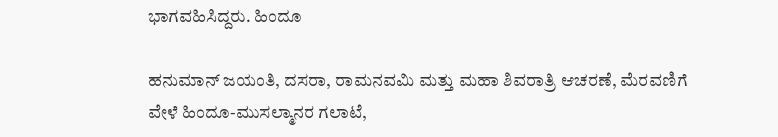ಭಾಗವಹಿಸಿದ್ದರು. ಹಿಂದೂ

ಹನುಮಾನ್ ಜಯಂತಿ, ದಸರಾ, ರಾಮನವಮಿ ಮತ್ತು ಮಹಾ ಶಿವರಾತ್ರಿ ಆಚರಣೆ, ಮೆರವಣಿಗೆ ವೇಳೆ ಹಿಂದೂ-ಮುಸಲ್ಮಾನರ ಗಲಾಟೆ,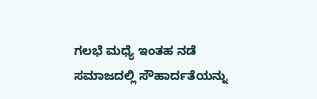ಗಲಭೆ ಮಧ್ಯೆ ಇಂತಹ ನಡೆ ಸಮಾಜದಲ್ಲಿ ಸೌಹಾರ್ದತೆಯನ್ನು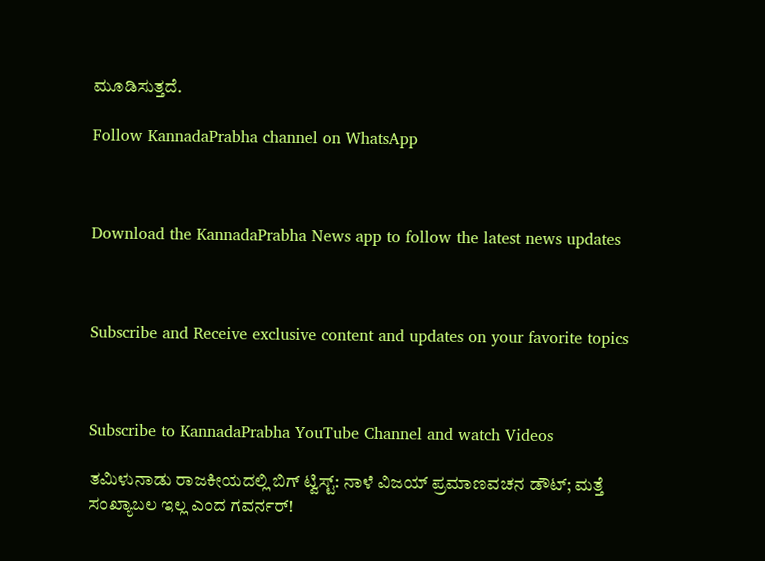ಮೂಡಿಸುತ್ತದೆ.

Follow KannadaPrabha channel on WhatsApp



Download the KannadaPrabha News app to follow the latest news updates



Subscribe and Receive exclusive content and updates on your favorite topics



Subscribe to KannadaPrabha YouTube Channel and watch Videos

ತಮಿಳುನಾಡು ರಾಜಕೀಯದಲ್ಲಿ ಬಿಗ್ ಟ್ವಿಸ್ಟ್: ನಾಳೆ ವಿಜಯ್ ಪ್ರಮಾಣವಚನ ಡೌಟ್; ಮತ್ತೆ ಸಂಖ್ಯಾಬಲ ಇಲ್ಲ ಎಂದ ಗವರ್ನರ್!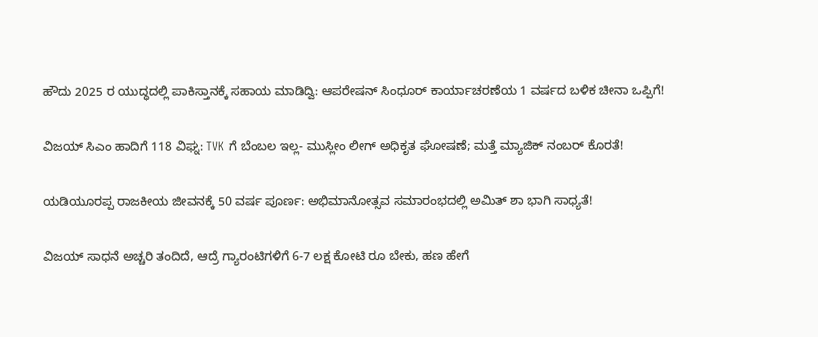ಹೌದು 2025 ರ ಯುದ್ಧದಲ್ಲಿ ಪಾಕಿಸ್ತಾನಕ್ಕೆ ಸಹಾಯ ಮಾಡಿದ್ವಿ: ಆಪರೇಷನ್ ಸಿಂಧೂರ್ ಕಾರ್ಯಾಚರಣೆಯ 1 ವರ್ಷದ ಬಳಿಕ ಚೀನಾ ಒಪ್ಪಿಗೆ!

ವಿಜಯ್ ಸಿಎಂ ಹಾದಿಗೆ 118 ವಿಘ್ನ: TVK ಗೆ ಬೆಂಬಲ ಇಲ್ಲ- ಮುಸ್ಲೀಂ ಲೀಗ್ ಅಧಿಕೃತ ಘೋಷಣೆ; ಮತ್ತೆ ಮ್ಯಾಜಿಕ್ ನಂಬರ್ ಕೊರತೆ!

ಯಡಿಯೂರಪ್ಪ ರಾಜಕೀಯ ಜೀವನಕ್ಕೆ 50 ವರ್ಷ ಪೂರ್ಣ: ಅಭಿಮಾನೋತ್ಸವ ಸಮಾರಂಭದಲ್ಲಿ ಅಮಿತ್ ಶಾ ಭಾಗಿ ಸಾಧ್ಯತೆ!

ವಿಜಯ್ ಸಾಧನೆ ಅಚ್ಚರಿ ತಂದಿದೆ, ಆದ್ರೆ ಗ್ಯಾರಂಟಿಗಳಿಗೆ 6-7 ಲಕ್ಷ ಕೋಟಿ ರೂ ಬೇಕು, ಹಣ ಹೇಗೆ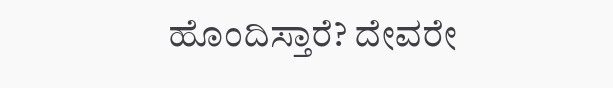ಹೊಂದಿಸ್ತಾರೆ? ದೇವರೇ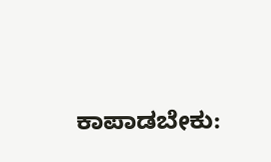ಕಾಪಾಡಬೇಕು: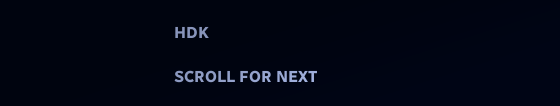HDK

SCROLL FOR NEXT